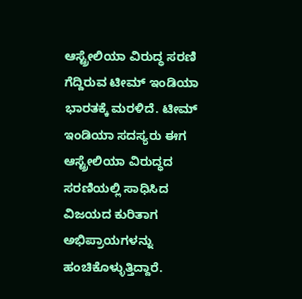ಆಸ್ಟ್ರೇಲಿಯಾ ವಿರುದ್ಧ ಸರಣಿ ಗೆದ್ದಿರುವ ಟೀಮ್ ಇಂಡಿಯಾ ಭಾರತಕ್ಕೆ ಮರಳಿದೆ. ಟೀಮ್ ಇಂಡಿಯಾ ಸದಸ್ಯರು ಈಗ ಆಸ್ಟ್ರೇಲಿಯಾ ವಿರುದ್ಧದ ಸರಣಿಯಲ್ಲಿ ಸಾಧಿಸಿದ ವಿಜಯದ ಕುರಿತಾಗ ಅಭಿಪ್ರಾಯಗಳನ್ನು ಹಂಚಿಕೊಳ್ಳುತ್ತಿದ್ದಾರೆ.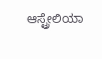ಆಸ್ಟ್ರೇಲಿಯಾ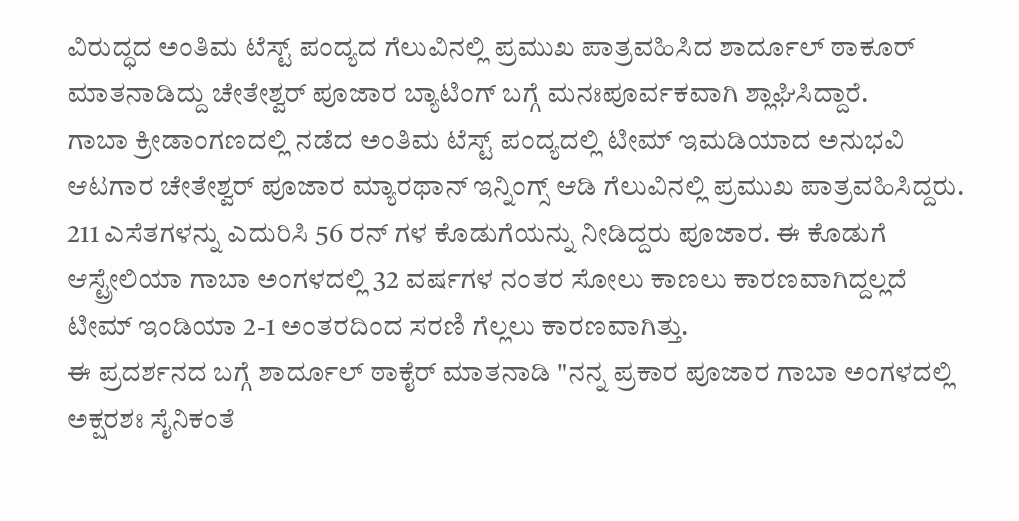ವಿರುದ್ಧದ ಅಂತಿಮ ಟೆಸ್ಟ್ ಪಂದ್ಯದ ಗೆಲುವಿನಲ್ಲಿ ಪ್ರಮುಖ ಪಾತ್ರವಹಿಸಿದ ಶಾರ್ದೂಲ್ ಠಾಕೂರ್ ಮಾತನಾಡಿದ್ದು ಚೇತೇಶ್ವರ್ ಪೂಜಾರ ಬ್ಯಾಟಿಂಗ್ ಬಗ್ಗೆ ಮನಃಪೂರ್ವಕವಾಗಿ ಶ್ಲಾಘಿಸಿದ್ದಾರೆ.
ಗಾಬಾ ಕ್ರೀಡಾಂಗಣದಲ್ಲಿ ನಡೆದ ಅಂತಿಮ ಟೆಸ್ಟ್ ಪಂದ್ಯದಲ್ಲಿ ಟೀಮ್ ಇಮಡಿಯಾದ ಅನುಭವಿ ಆಟಗಾರ ಚೇತೇಶ್ವರ್ ಪೂಜಾರ ಮ್ಯಾರಥಾನ್ ಇನ್ನಿಂಗ್ಸ್ ಆಡಿ ಗೆಲುವಿನಲ್ಲಿ ಪ್ರಮುಖ ಪಾತ್ರವಹಿಸಿದ್ದರು. 211 ಎಸೆತಗಳನ್ನು ಎದುರಿಸಿ 56 ರನ್ ಗಳ ಕೊಡುಗೆಯನ್ನು ನೀಡಿದ್ದರು ಪೂಜಾರ. ಈ ಕೊಡುಗೆ ಆಸ್ಟ್ರೇಲಿಯಾ ಗಾಬಾ ಅಂಗಳದಲ್ಲಿ 32 ವರ್ಷಗಳ ನಂತರ ಸೋಲು ಕಾಣಲು ಕಾರಣವಾಗಿದ್ದಲ್ಲದೆ ಟೀಮ್ ಇಂಡಿಯಾ 2-1 ಅಂತರದಿಂದ ಸರಣಿ ಗೆಲ್ಲಲು ಕಾರಣವಾಗಿತ್ತು.
ಈ ಪ್ರದರ್ಶನದ ಬಗ್ಗೆ ಶಾರ್ದೂಲ್ ಠಾಕೈರ್ ಮಾತನಾಡಿ "ನನ್ನ ಪ್ರಕಾರ ಪೂಜಾರ ಗಾಬಾ ಅಂಗಳದಲ್ಲಿ ಅಕ್ಷರಶಃ ಸೈನಿಕಂತೆ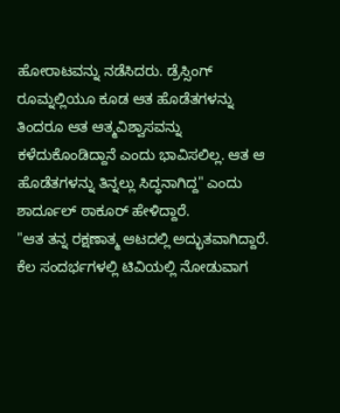ಹೋರಾಟವನ್ನು ನಡೆಸಿದರು. ಡ್ರೆಸ್ಸಿಂಗ್ ರೂಮ್ನಲ್ಲಿಯೂ ಕೂಡ ಆತ ಹೊಡೆತಗಳನ್ನು ತಿಂದರೂ ಆತ ಆತ್ಮವಿಶ್ವಾಸವನ್ನು ಕಳೆದುಕೊಂಡಿದ್ದಾನೆ ಎಂದು ಭಾವಿಸಲಿಲ್ಲ. ಆತ ಆ ಹೊಡೆತಗಳನ್ನು ತಿನ್ನಲ್ಲು ಸಿದ್ಧನಾಗಿದ್ದ" ಎಂದು ಶಾರ್ದೂಲ್ ಠಾಕೂರ್ ಹೇಳಿದ್ದಾರೆ.
"ಆತ ತನ್ನ ರಕ್ಷಣಾತ್ಮ ಆಟದಲ್ಲಿ ಅದ್ಭುತವಾಗಿದ್ದಾರೆ. ಕೆಲ ಸಂದರ್ಭಗಳಲ್ಲಿ ಟಿವಿಯಲ್ಲಿ ನೋಡುವಾಗ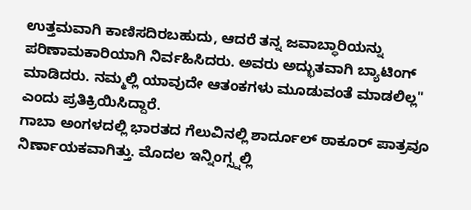ಉತ್ತಮವಾಗಿ ಕಾಣಿಸದಿರಬಹುದು, ಆದರೆ ತನ್ನ ಜವಾಬ್ಧಾರಿಯನ್ನು ಪರಿಣಾಮಕಾರಿಯಾಗಿ ನಿರ್ವಹಿಸಿದರು. ಅವರು ಅದ್ಭುತವಾಗಿ ಬ್ಯಾಟಿಂಗ್ ಮಾಡಿದರು. ನಮ್ಮಲ್ಲಿ ಯಾವುದೇ ಆತಂಕಗಳು ಮೂಡುವಂತೆ ಮಾಡಲಿಲ್ಲ" ಎಂದು ಪ್ರತಿಕ್ರಿಯಿಸಿದ್ದಾರೆ.
ಗಾಬಾ ಅಂಗಳದಲ್ಲಿ ಭಾರತದ ಗೆಲುವಿನಲ್ಲಿ ಶಾರ್ದೂಲ್ ಠಾಕೂರ್ ಪಾತ್ರವೂ ನಿರ್ಣಾಯಕವಾಗಿತ್ತು. ಮೊದಲ ಇನ್ನಿಂಗ್ಸ್ನಲ್ಲಿ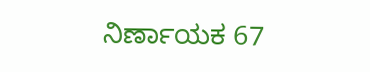ನಿರ್ಣಾಯಕ 67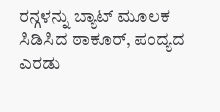ರನ್ಗಳನ್ನು ಬ್ಯಾಟ್ ಮೂಲಕ ಸಿಡಿಸಿದ ಠಾಕೂರ್, ಪಂದ್ಯದ ಎರಡು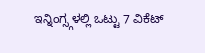ಇನ್ನಿಂಗ್ಸ್ಗಳಲ್ಲಿ ಒಟ್ಟು 7 ವಿಕೆಟ್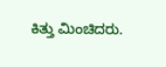ಕಿತ್ತು ಮಿಂಚಿದರು.